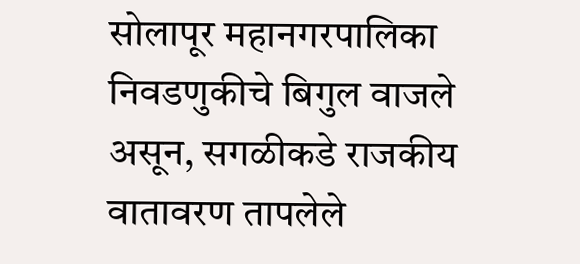सोलापूर महानगरपालिका निवडणुकीचे बिगुल वाजले असून, सगळीकडे राजकीय वातावरण तापलेले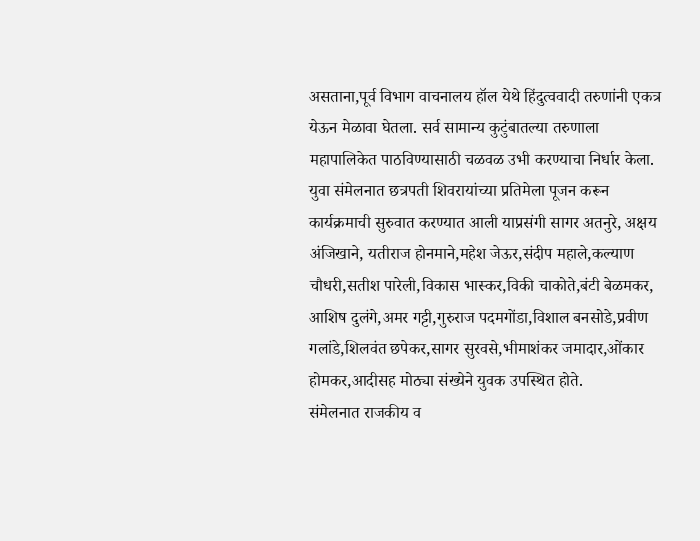असताना,पूर्व विभाग वाचनालय हॉल येथे हिंदुत्ववादी तरुणांनी एकत्र येऊन मेळावा घेतला. सर्व सामान्य कुटुंबातल्या तरुणाला महापालिकेत पाठविण्यासाठी चळवळ उभी करण्याचा निर्धार केला.
युवा संमेलनात छत्रपती शिवरायांच्या प्रतिमेला पूजन करून कार्यक्रमाची सुरुवात करण्यात आली याप्रसंगी सागर अतनुरे, अक्षय अंजिखाने, यतीराज होनमाने,महेश जेऊर,संदीप महाले,कल्याण चौधरी,सतीश पारेली,विकास भास्कर,विकी चाकोते,बंटी बेळमकर, आशिष दुलंगे,अमर गट्टी,गुरुराज पदमगोंडा,विशाल बनसोडे,प्रवीण गलांडे,शिलवंत छपेकर,सागर सुरवसे,भीमाशंकर जमादार,ओंकार होमकर,आदीसह मोठ्या संख्येने युवक उपस्थित होते.
संमेलनात राजकीय व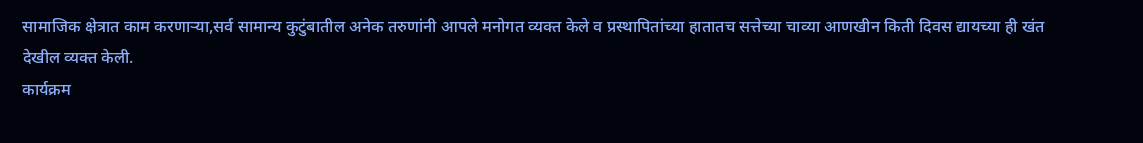सामाजिक क्षेत्रात काम करणाऱ्या,सर्व सामान्य कुटुंबातील अनेक तरुणांनी आपले मनोगत व्यक्त केले व प्रस्थापितांच्या हातातच सत्तेच्या चाव्या आणखीन किती दिवस द्यायच्या ही खंत देखील व्यक्त केली.
कार्यक्रम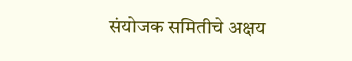संयोजक समितीचे अक्षय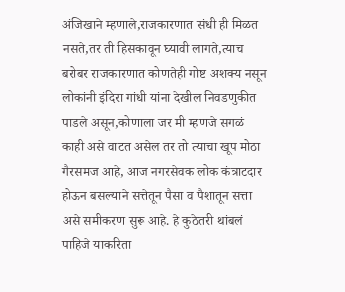अंजिखाने म्हणाले,राजकारणात संधी ही मिळत नसते,तर ती हिसकावून घ्यावी लागते,त्याच बरोबर राजकारणात कोणतेही गोष्ट अशक्य नसून लोकांनी इंदिरा गांधी यांना देखील निवडणुकीत पाडले असून,कोणाला जर मी म्हणजे सगळं काही असे वाटत असेल तर तो त्याचा खूप मोठा गैरसमज आहे, आज नगरसेवक लोक कंत्राटदार होऊन बसल्याने सत्तेतून पैसा व पैशातून सत्ता असे समीकरण सुरू आहे. हे कुठेतरी थांबलं पाहिजे याकरिता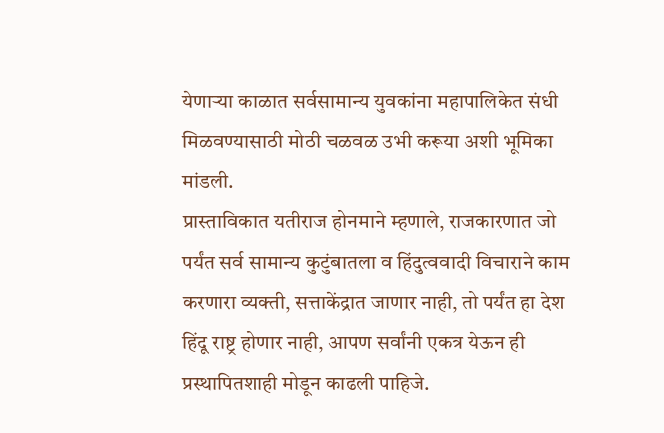येणाऱ्या काळात सर्वसामान्य युवकांना महापालिकेत संधी मिळवण्यासाठी मोठी चळवळ उभी करूया अशी भूमिका मांडली.
प्रास्ताविकात यतीराज होनमाने म्हणाले, राजकारणात जो पर्यंत सर्व सामान्य कुटुंबातला व हिंदुत्ववादी विचाराने काम करणारा व्यक्ती, सत्ताकेंद्रात जाणार नाही, तो पर्यंत हा देश हिंदू राष्ट्र होणार नाही, आपण सर्वांनी एकत्र येऊन ही प्रस्थापितशाही मोडून काढली पाहिजे.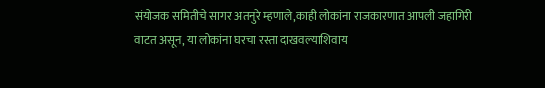संयोजक समितीचे सागर अतनुरे म्हणाले,काही लोकांना राजकारणात आपली जहागिरी वाटत असून, या लोकांना घरचा रस्ता दाखवल्याशिवाय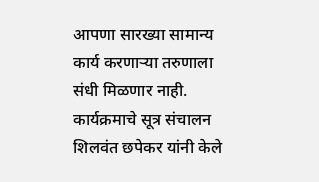आपणा सारख्या सामान्य कार्य करणाऱ्या तरुणाला संधी मिळणार नाही.
कार्यक्रमाचे सूत्र संचालन शिलवंत छपेकर यांनी केले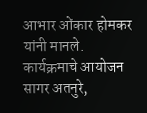आभार ओंकार होमकर यांनी मानले. कार्यक्रमाचे आयोजन सागर अतनुरे,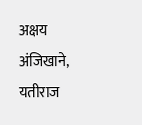अक्षय अंजिखाने, यतीराज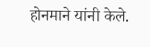होनमाने यांनी केले.